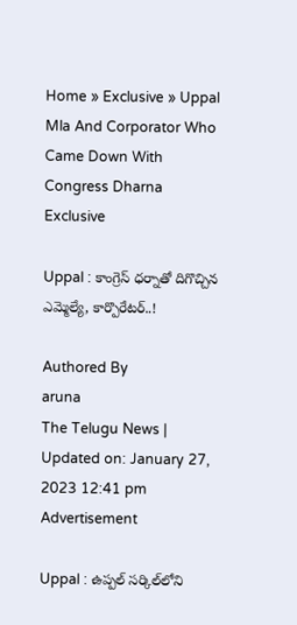Home » Exclusive » Uppal Mla And Corporator Who Came Down With Congress Dharna
Exclusive

Uppal : కాంగ్రెస్ ధ‌ర్నాతో దిగొచ్చిన ఎమ్మెల్యే, కార్పొరేట‌ర్‌..!

Authored By
aruna
The Telugu News | Updated on: January 27, 2023 12:41 pm
Advertisement

Uppal : ఉప్ప‌ల్ స‌ర్కిల్‌లోని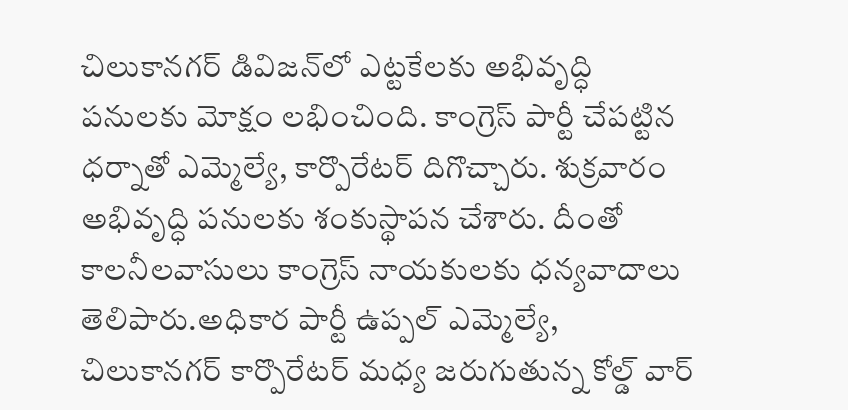చిలుకాన‌గ‌ర్ డివిజ‌న్‌లో ఎట్ట‌కేల‌కు అభివృద్ధి ప‌నుల‌కు మోక్షం ల‌భించింది. కాంగ్రెస్ పార్టీ చేప‌ట్టిన ధ‌ర్నాతో ఎమ్మెల్యే, కార్పొరేట‌ర్ దిగొచ్చారు. శుక్ర‌వారం అభివృద్ధి ప‌నుల‌కు శంకుస్థాప‌న చేశారు. దీంతో కాల‌నీల‌వాసులు కాంగ్రెస్ నాయ‌కుల‌కు ధ‌న్య‌వాదాలు తెలిపారు.అధికార పార్టీ ఉప్పల్ ఎమ్మెల్యే, చిలుకానగర్ కార్పొరేటర్ మధ్య జరుగుతున్న కోల్డ్ వార్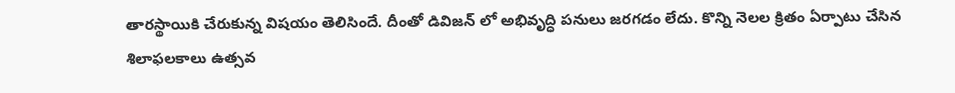తారస్థాయికి చేరుకున్న విష‌యం తెలిసిందే. దీంతో డివిజన్ లో అభివృద్ధి పనులు జ‌ర‌గ‌డం లేదు. కొన్ని నెలల క్రితం ఏర్పాటు చేసిన శిలాఫలకాలు ఉత్స‌వ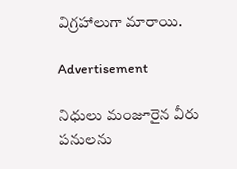విగ్ర‌హాలుగా మారాయి.

Advertisement

నిధులు మంజూరైన వీరు పనులను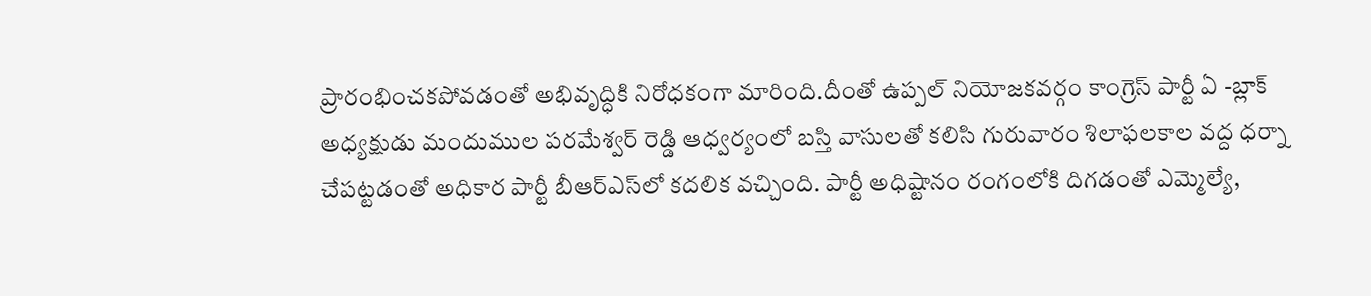ప్రారంభించకపోవడంతో అభివృద్ధికి నిరోధకంగా మారింది.దీంతో ఉప్పల్ నియోజకవర్గం కాంగ్రెస్ పార్టీ ఏ -బ్లాక్ అధ్యక్షుడు మందుముల పరమేశ్వర్ రెడ్డి ఆధ్వర్యంలో బస్తి వాసులతో కలిసి గురువారం శిలాఫలకాల వద్ద ధర్నా చేపట్టడంతో అధికార పార్టీ బీఆర్ఎస్‌లో క‌ద‌లిక వ‌చ్చింది. పార్టీ అధిష్టానం రంగంలోకి దిగ‌డంతో ఎమ్మెల్యే,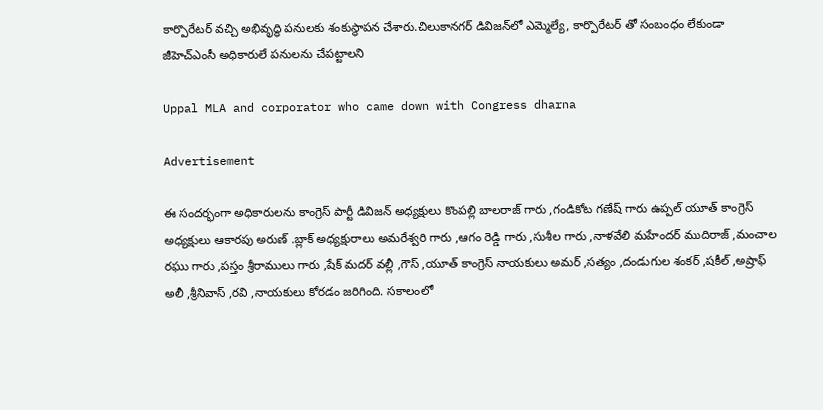కార్పొరేట‌ర్ వ‌చ్చి అభివృద్ధి ప‌నుల‌కు శంకుస్థాప‌న చేశారు.చిలుకాన‌గ‌ర్ డివిజ‌న్‌లో ఎమ్మెల్యే, కార్పొరేటర్ తో సంబంధం లేకుండా జీహెచ్ఎంసీ అధికారులే పనులను చేపట్టాలని

Uppal MLA and corporator who came down with Congress dharna

Advertisement

ఈ సంద‌ర్భంగా అధికారుల‌ను కాంగ్రెస్ పార్టీ డివిజ‌న్ అధ్యక్షులు కొంపల్లి బాలరాజ్ గారు ,గండికోట గణేష్ గారు ఉప్పల్ యూత్ కాంగ్రెస్ అధ్యక్షులు ఆకారపు అరుణ్ .బ్లాక్ అధ్యక్షురాలు అమరేశ్వరి గారు ,ఆగం రెడ్డి గారు ,సుశీల గారు ,నాళవేలి మహేందర్ ముదిరాజ్ ,మంచాల రఘు గారు ,పస్తం శ్రీరాములు గారు ,షేక్ మదర్ వల్లీ ,గౌస్ ,యూత్ కాంగ్రెస్ నాయకులు అమర్ ,సత్యం ,దండుగుల శంకర్ ,షకీల్ ,అష్రాఫ్ అలీ ,శ్రీనివాస్ ,రవి ,నాయకులు కోర‌డం జ‌రిగింది. స‌కాలంలో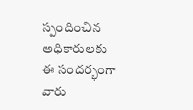స్పందించిన అధికారుల‌కు ఈ సంద‌ర్భంగా వారు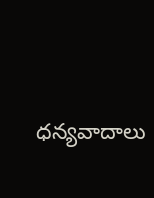ధ‌న్య‌వాదాలు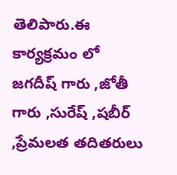తెలిపారు.ఈ కార్యక్రమం లో జగదీష్ గారు ,జోతీ గారు ,సురేష్ ,షబీర్ ,ప్రేమలత తదితరులు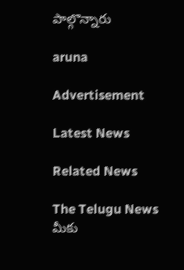పాల్గొన్నారు

aruna

Advertisement

Latest News

Related News

The Telugu News మీకు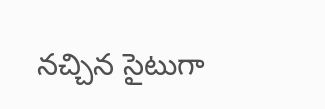నచ్చిన సైటుగా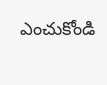ఎంచుకోండి